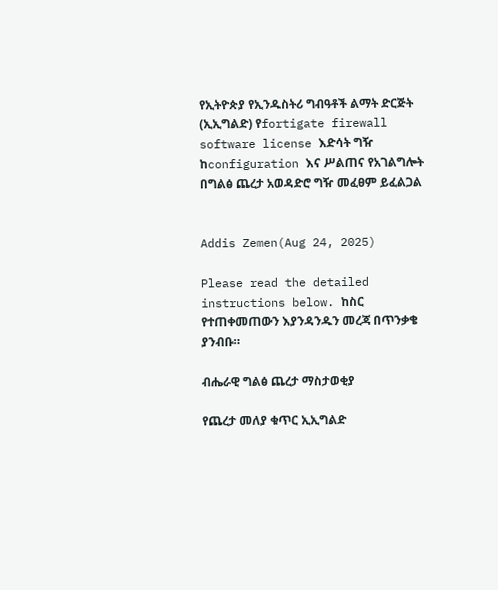የኢትዮጵያ የኢንዱስትሪ ግብዓቶች ልማት ድርጅት (ኢኢግልድ) የfortigate firewall software license እድሳት ግዥ ከconfiguration እና ሥልጠና የአገልግሎት በግልፅ ጨረታ አወዳድሮ ግዥ መፈፀም ይፈልጋል


Addis Zemen(Aug 24, 2025)

Please read the detailed instructions below. ከስር የተጠቀመጠውን እያንዳንዱን መረጃ በጥንቃቄ ያንብቡ።

ብሔራዊ ግልፅ ጨረታ ማስታወቂያ

የጨረታ መለያ ቁጥር ኢኢግልድ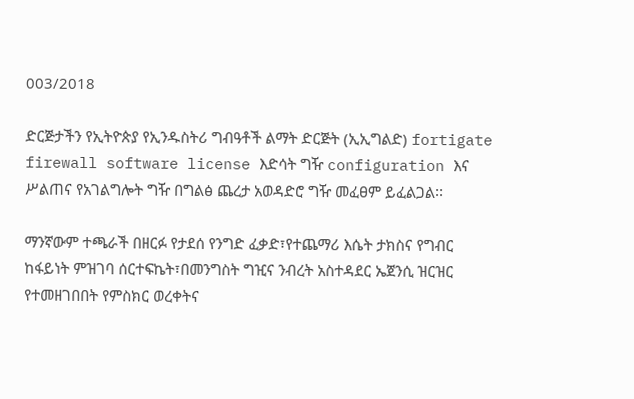003/2018

ድርጅታችን የኢትዮጵያ የኢንዱስትሪ ግብዓቶች ልማት ድርጅት (ኢኢግልድ) fortigate firewall software license እድሳት ግዥ configuration እና ሥልጠና የአገልግሎት ግዥ በግልፅ ጨረታ አወዳድሮ ግዥ መፈፀም ይፈልጋል፡፡

ማንኛውም ተጫራች በዘርፉ የታደሰ የንግድ ፈቃድ፣የተጨማሪ እሴት ታክስና የግብር ከፋይነት ምዝገባ ሰርተፍኬት፣በመንግስት ግዢና ንብረት አስተዳደር ኤጀንሲ ዝርዝር የተመዘገበበት የምስክር ወረቀትና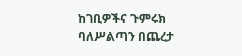ከገቢዎችና ጉምሩክ ባለሥልጣን በጨረታ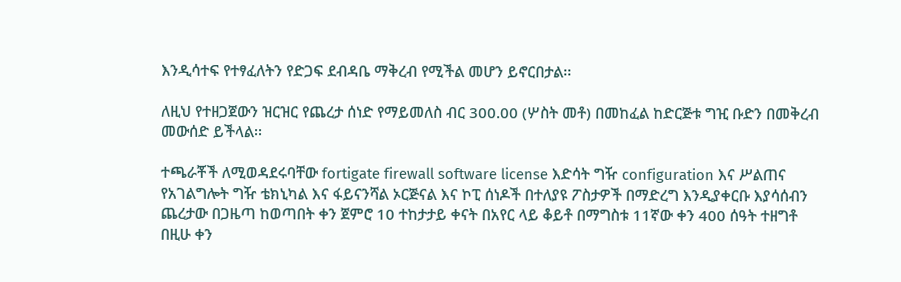እንዲሳተፍ የተፃፈለትን የድጋፍ ደብዳቤ ማቅረብ የሚችል መሆን ይኖርበታል፡፡

ለዚህ የተዘጋጀውን ዝርዝር የጨረታ ሰነድ የማይመለስ ብር 300.00 (ሦስት መቶ) በመከፈል ከድርጅቱ ግዢ ቡድን በመቅረብ መውሰድ ይችላል፡፡

ተጫራቾች ለሚወዳደሩባቸው fortigate firewall software license እድሳት ግዥ configuration እና ሥልጠና የአገልግሎት ግዥ ቴክኒካል እና ፋይናንሻል ኦርጅናል እና ኮፒ ሰነዶች በተለያዩ ፖስታዎች በማድረግ እንዲያቀርቡ እያሳሰብን ጨረታው በጋዜጣ ከወጣበት ቀን ጀምሮ 10 ተከታታይ ቀናት በአየር ላይ ቆይቶ በማግስቱ 11ኛው ቀን 400 ሰዓት ተዘግቶ በዚሁ ቀን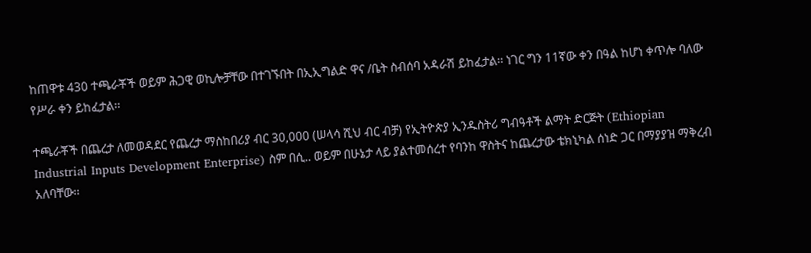ከጠዋቱ 430 ተጫራቾች ወይም ሕጋዊ ወኪሎቻቸው በተገኙበት በኢኢግልድ ዋና /ቤት ስብሰባ አዳራሽ ይከፈታል፡፡ ነገር ግን 11ኛው ቀን በዓል ከሆነ ቀጥሎ ባለው የሥራ ቀን ይከፈታል፡፡

ተጫራቾች በጨረታ ለመወዳደር የጨረታ ማስከበሪያ ብር 30,000 (ሠላሳ ሺህ ብር ብቻ) የኢትዮጵያ ኢንዱስትሪ ግብዓቶች ልማት ድርጅት (Ethiopian Industrial Inputs Development Enterprise) ስም በሲ.. ወይም በሁኔታ ላይ ያልተመሰረተ የባንከ ዋስትና ከጨረታው ቴክኒካል ሰነድ ጋር በማያያዝ ማቅረብ አለባቸው፡፡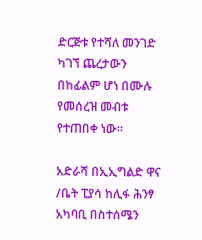ድርጅቱ የተሻለ መንገድ ካገኘ ጨረታውን በከፊልም ሆነ በሙሉ የመሰረዝ መብቱ የተጠበቀ ነው፡፡

አድራሻ በኢኢግልድ ዋና /ቤት ፒያሳ ከሊፋ ሕንፃ አካባቢ በስተሰሜን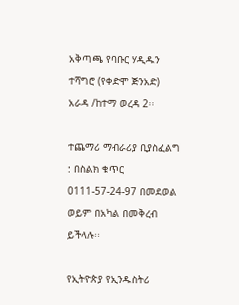አቅጣጫ የባቡር ሃዲዱን ተሻግሮ (የቀድሞ ጅንአድ) አራዳ /ከተማ ወረዳ 2፡፡

ተጨማሪ ማብራሪያ ቢያስፈልግ : በስልክ ቁጥር 0111-57-24-97 በመደወል ወይም በአካል በመቅረብ ይችላሉ፡፡

የኢትዮጵያ የኢንዱስትሪ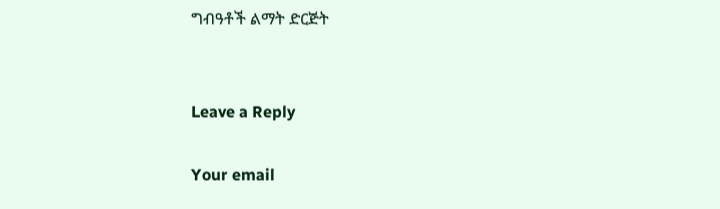ግብዓቶች ልማት ድርጅት


Leave a Reply

Your email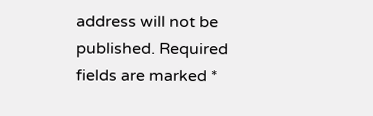address will not be published. Required fields are marked *